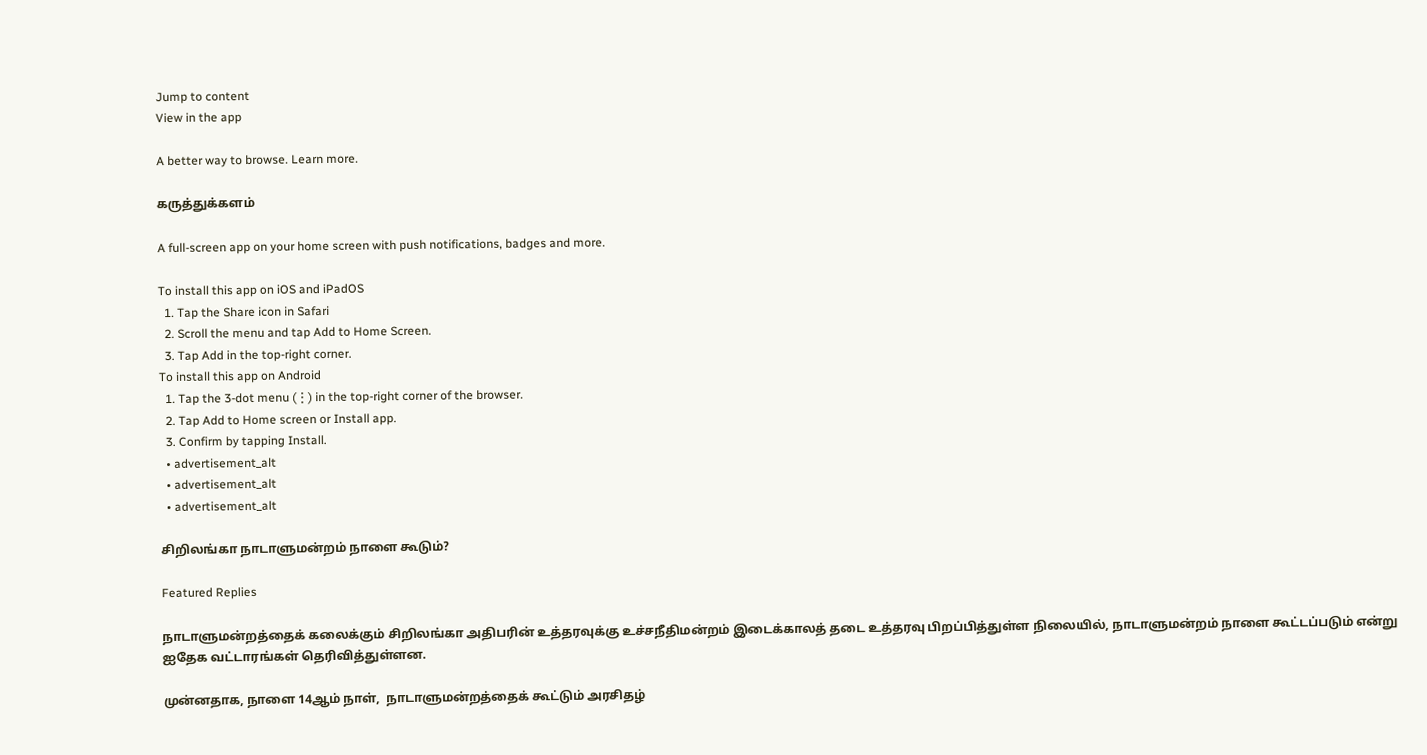Jump to content
View in the app

A better way to browse. Learn more.

கருத்துக்களம்

A full-screen app on your home screen with push notifications, badges and more.

To install this app on iOS and iPadOS
  1. Tap the Share icon in Safari
  2. Scroll the menu and tap Add to Home Screen.
  3. Tap Add in the top-right corner.
To install this app on Android
  1. Tap the 3-dot menu (⋮) in the top-right corner of the browser.
  2. Tap Add to Home screen or Install app.
  3. Confirm by tapping Install.
  • advertisement_alt
  • advertisement_alt
  • advertisement_alt

சிறிலங்கா நாடாளுமன்றம் நாளை கூடும்?

Featured Replies

நாடாளுமன்றத்தைக் கலைக்கும் சிறிலங்கா அதிபரின் உத்தரவுக்கு உச்சநீதிமன்றம் இடைக்காலத் தடை உத்தரவு பிறப்பித்துள்ள நிலையில், நாடாளுமன்றம் நாளை கூட்டப்படும் என்று ஐதேக வட்டாரங்கள் தெரிவித்துள்ளன.

முன்னதாக, நாளை 14ஆம் நாள்,  நாடாளுமன்றத்தைக் கூட்டும் அரசிதழ்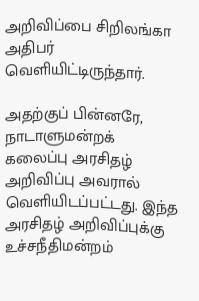அறிவிப்பை சிறிலங்கா அதிபர் வெளியிட்டிருந்தார்.

அதற்குப் பின்னரே, நாடாளுமன்றக் கலைப்பு அரசிதழ் அறிவிப்பு அவரால் வெளியிடப்பட்டது. இந்த அரசிதழ் அறிவிப்புக்கு உச்சநீதிமன்றம்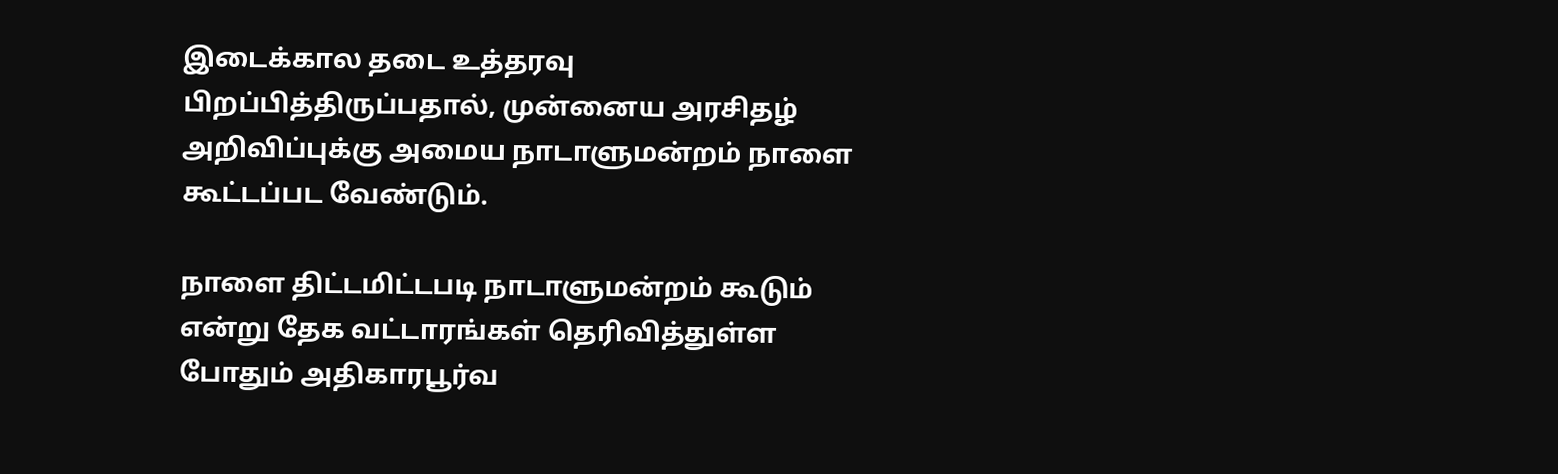இடைக்கால தடை உத்தரவு பிறப்பித்திருப்பதால், முன்னைய அரசிதழ் அறிவிப்புக்கு அமைய நாடாளுமன்றம் நாளை கூட்டப்பட வேண்டும்.

நாளை திட்டமிட்டபடி நாடாளுமன்றம் கூடும் என்று தேக வட்டாரங்கள் தெரிவித்துள்ள போதும் அதிகாரபூர்வ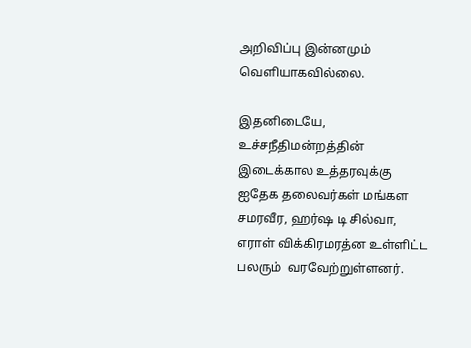அறிவிப்பு இன்னமும் வெளியாகவில்லை.

இதனிடையே, உச்சநீதிமன்றத்தின் இடைக்கால உத்தரவுக்கு ஐதேக தலைவர்கள் மங்கள சமரவீர, ஹர்ஷ டி சில்வா, எராள் விக்கிரமரத்ன உள்ளிட்ட பலரும்  வரவேற்றுள்ளனர்.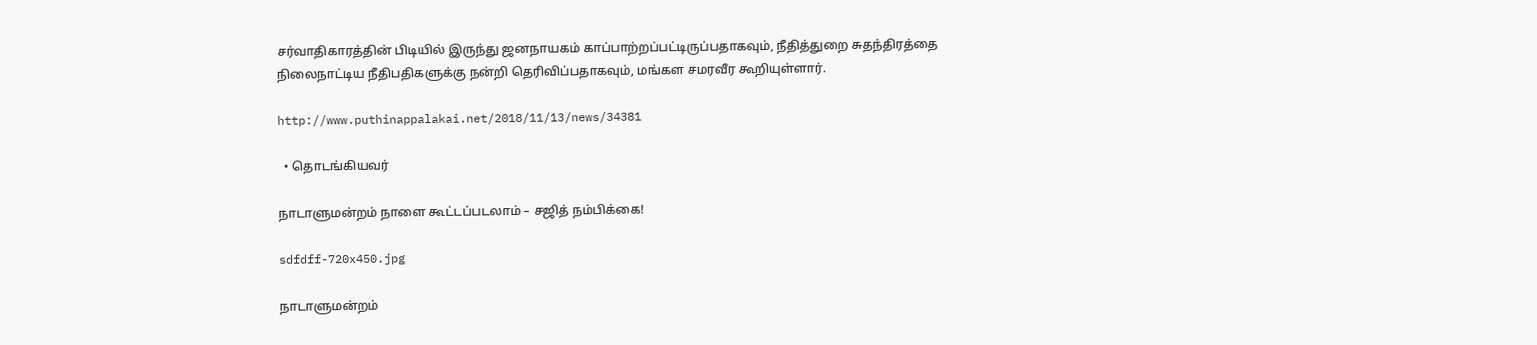சர்வாதிகாரத்தின் பிடியில் இருந்து ஜனநாயகம் காப்பாற்றப்பட்டிருப்பதாகவும், நீதித்துறை சுதந்திரத்தை நிலைநாட்டிய நீதிபதிகளுக்கு நன்றி தெரிவிப்பதாகவும், மங்கள சமரவீர கூறியுள்ளார்.

http://www.puthinappalakai.net/2018/11/13/news/34381

  • தொடங்கியவர்

நாடாளுமன்றம் நாளை கூட்டப்படலாம் – சஜித் நம்பிக்கை!

sdfdff-720x450.jpg

நாடாளுமன்றம்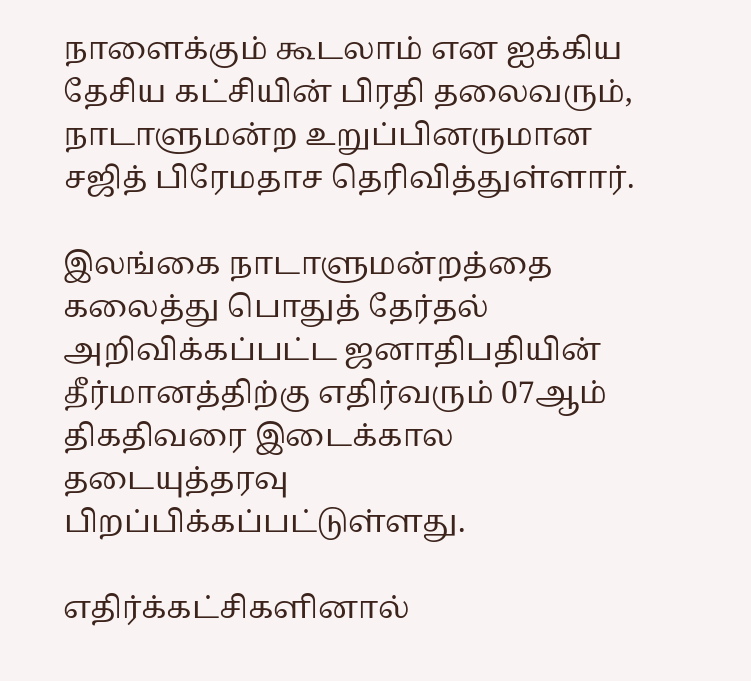நாளைக்கும் கூடலாம் என ஐக்கிய தேசிய கட்சியின் பிரதி தலைவரும், நாடாளுமன்ற உறுப்பினருமான சஜித் பிரேமதாச தெரிவித்துள்ளார்.

இலங்கை நாடாளுமன்றத்தை கலைத்து பொதுத் தேர்தல் அறிவிக்கப்பட்ட ஜனாதிபதியின் தீர்மானத்திற்கு எதிர்வரும் 07ஆம் திகதிவரை இடைக்கால தடையுத்தரவு பிறப்பிக்கப்பட்டுள்ளது.

எதிர்க்கட்சிகளினால்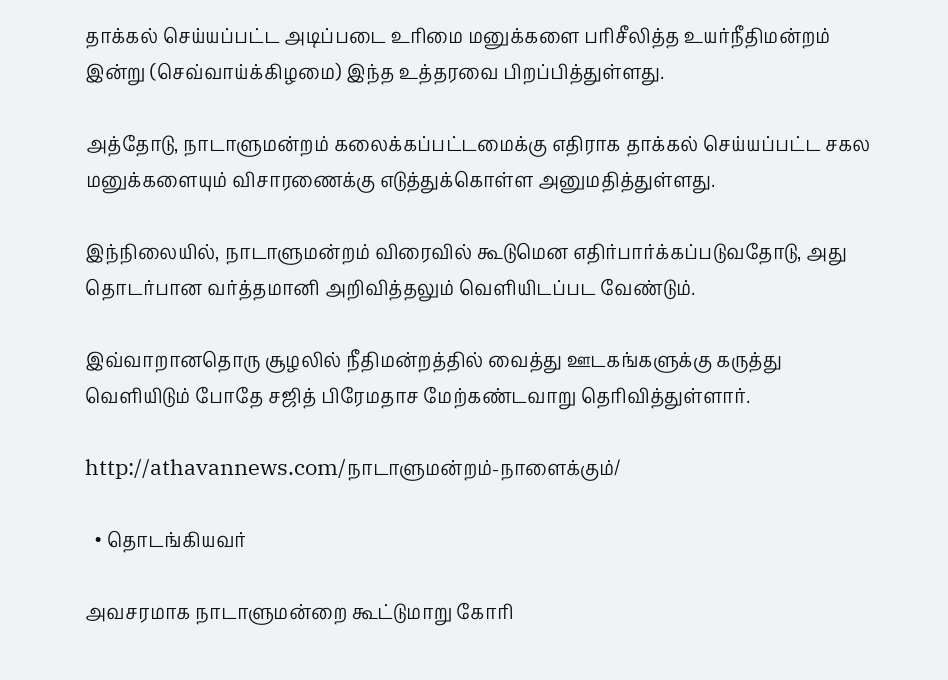தாக்கல் செய்யப்பட்ட அடிப்படை உரிமை மனுக்களை பரிசீலித்த உயர்நீதிமன்றம் இன்று (செவ்வாய்க்கிழமை) இந்த உத்தரவை பிறப்பித்துள்ளது.

அத்தோடு, நாடாளுமன்றம் கலைக்கப்பட்டமைக்கு எதிராக தாக்கல் செய்யப்பட்ட சகல மனுக்களையும் விசாரணைக்கு எடுத்துக்கொள்ள அனுமதித்துள்ளது.

இந்நிலையில், நாடாளுமன்றம் விரைவில் கூடுமென எதிர்பார்க்கப்படுவதோடு, அது தொடர்பான வர்த்தமானி அறிவித்தலும் வெளியிடப்பட வேண்டும்.

இவ்வாறானதொரு சூழலில் நீதிமன்றத்தில் வைத்து ஊடகங்களுக்கு கருத்து வெளியிடும் போதே சஜித் பிரேமதாச மேற்கண்டவாறு தெரிவித்துள்ளார்.

http://athavannews.com/நாடாளுமன்றம்-நாளைக்கும்/

  • தொடங்கியவர்

அவசரமாக நாடாளுமன்றை கூட்டுமாறு கோரி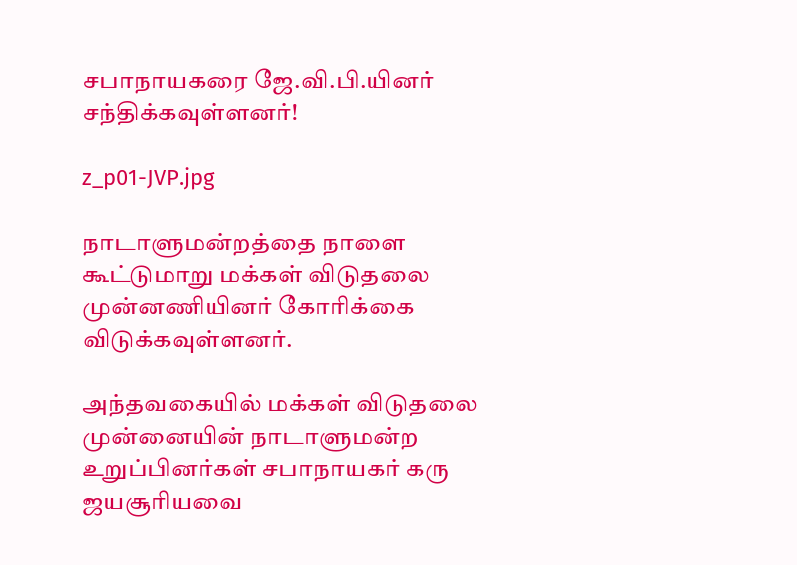சபாநாயகரை ஜே.வி.பி.யினர் சந்திக்கவுள்ளனர்!

z_p01-JVP.jpg

நாடாளுமன்றத்தை நாளை கூட்டுமாறு மக்கள் விடுதலை முன்னணியினர் கோரிக்கை விடுக்கவுள்ளனர்.

அந்தவகையில் மக்கள் விடுதலை முன்னையின் நாடாளுமன்ற உறுப்பினர்கள் சபாநாயகர் கரு ஜயசூரியவை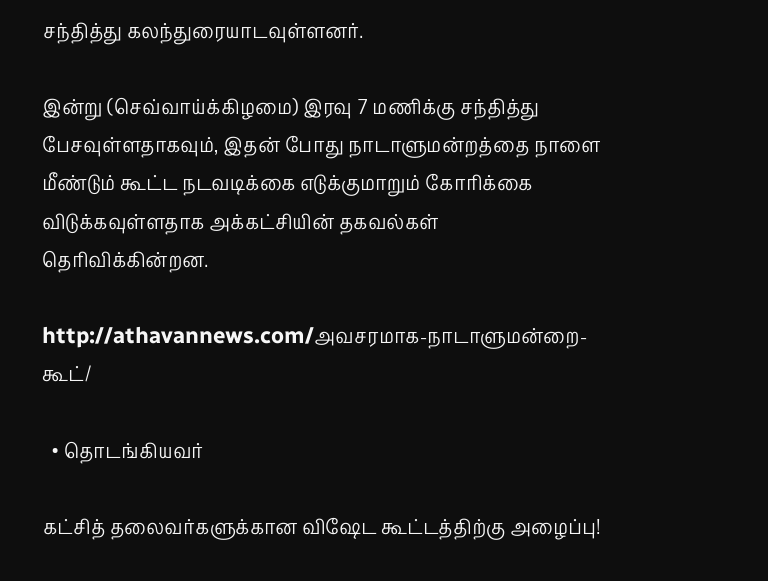சந்தித்து கலந்துரையாடவுள்ளனர்.

இன்று (செவ்வாய்க்கிழமை) இரவு 7 மணிக்கு சந்தித்து பேசவுள்ளதாகவும், இதன் போது நாடாளுமன்றத்தை நாளை மீண்டும் கூட்ட நடவடிக்கை எடுக்குமாறும் கோரிக்கை விடுக்கவுள்ளதாக அக்கட்சியின் தகவல்கள் தெரிவிக்கின்றன.

http://athavannews.com/அவசரமாக-நாடாளுமன்றை-கூட்/

  • தொடங்கியவர்

கட்சித் தலைவர்களுக்கான விஷேட கூட்டத்திற்கு அழைப்பு!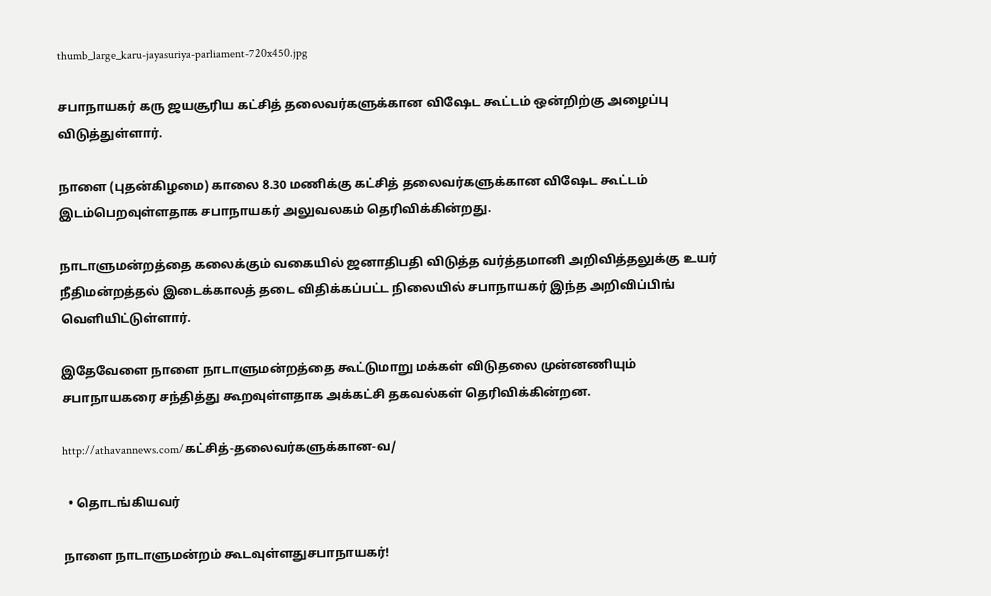thumb_large_karu-jayasuriya-parliament-720x450.jpg

சபாநாயகர் கரு ஜயசூரிய கட்சித் தலைவர்களுக்கான விஷேட கூட்டம் ஒன்றிற்கு அழைப்பு விடுத்துள்ளார்.

நாளை (புதன்கிழமை) காலை 8.30 மணிக்கு கட்சித் தலைவர்களுக்கான விஷேட கூட்டம் இடம்பெறவுள்ளதாக சபாநாயகர் அலுவலகம் தெரிவிக்கின்றது.

நாடாளுமன்றத்தை கலைக்கும் வகையில் ஜனாதிபதி விடுத்த வர்த்தமானி அறிவித்தலுக்கு உயர் நீதிமன்றத்தல் இடைக்காலத் தடை விதிக்கப்பட்ட நிலையில் சபாநாயகர் இந்த அறிவிப்பிங் வெளியிட்டுள்ளார்.

இதேவேளை நாளை நாடாளுமன்றத்தை கூட்டுமாறு மக்கள் விடுதலை முன்னணியும் சபாநாயகரை சந்தித்து கூறவுள்ளதாக அக்கட்சி தகவல்கள் தெரிவிக்கின்றன.

http://athavannews.com/கட்சித்-தலைவர்களுக்கான-வ/

  • தொடங்கியவர்

நாளை நாடாளுமன்றம் கூடவுள்ளதுசபாநாயகர்!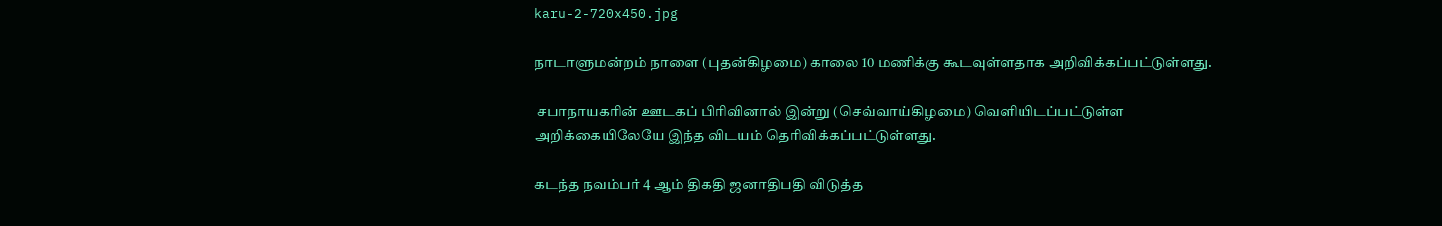karu-2-720x450.jpg

நாடாளுமன்றம் நாளை (புதன்கிழமை) காலை 10 மணிக்கு கூடவுள்ளதாக அறிவிக்கப்பட்டுள்ளது.

 சபாநாயகரின் ஊடகப் பிரிவினால் இன்று (செவ்வாய்கிழமை) வெளியிடப்பட்டுள்ள அறிக்கையிலேயே இந்த விடயம் தெரிவிக்கப்பட்டுள்ளது.

கடந்த நவம்பர் 4 ஆம் திகதி ஜனாதிபதி விடுத்த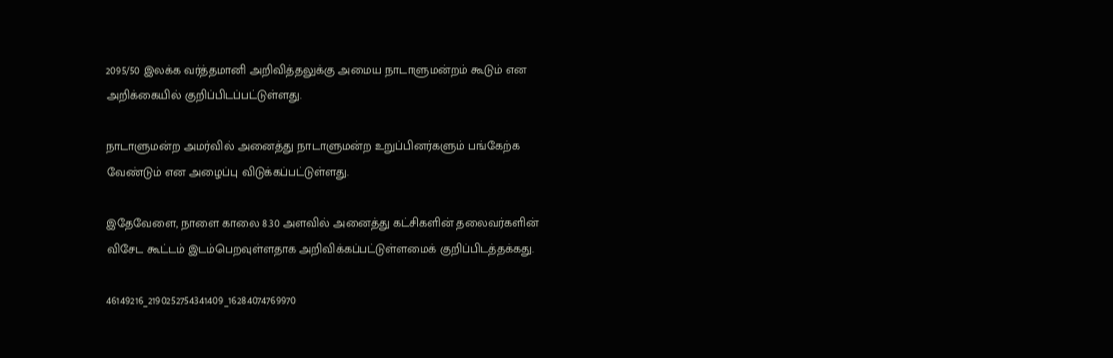2095/50 இலக்க வர்த்தமானி அறிவித்தலுக்கு அமைய நாடாளுமன்றம் கூடும் என அறிக்கையில் குறிப்பிடப்பட்டுள்ளது.

நாடாளுமன்ற அமர்வில் அனைத்து நாடாளுமன்ற உறுப்பினர்களும் பங்கேற்க வேண்டும் என அழைப்பு விடுக்கப்பட்டுள்ளது.

இதேவேளை, நாளை காலை 8.30 அளவில் அனைத்து கட்சிகளின் தலைவர்களின் விசேட கூட்டம் இடம்பெறவுள்ளதாக அறிவிக்கப்பட்டுள்ளமைக் குறிப்பிடத்தக்கது.

46149216_2190252754341409_16284074769970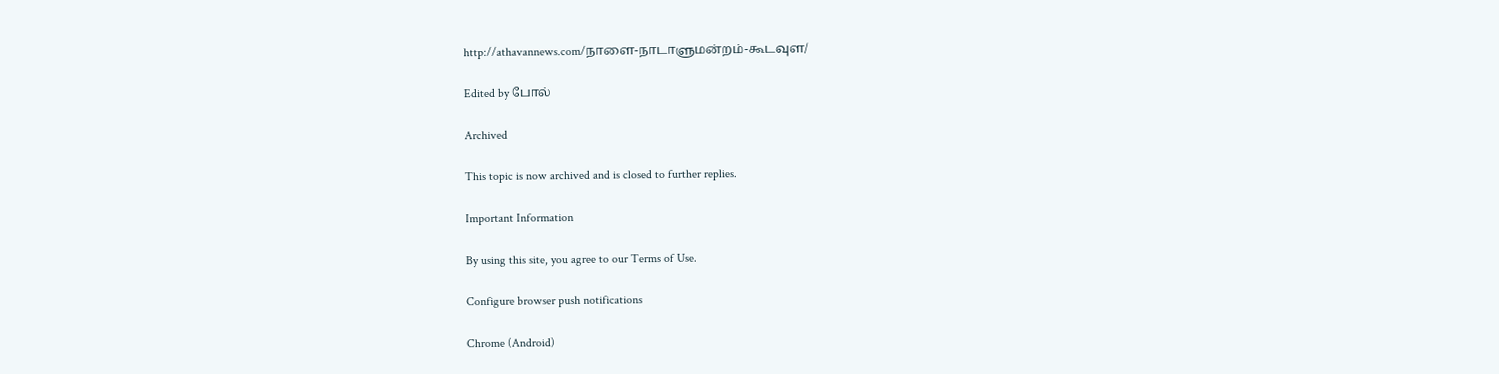http://athavannews.com/நாளை-நாடாளுமன்றம்-கூடவுள/

Edited by போல்

Archived

This topic is now archived and is closed to further replies.

Important Information

By using this site, you agree to our Terms of Use.

Configure browser push notifications

Chrome (Android)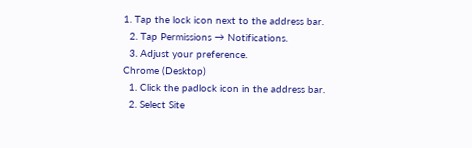1. Tap the lock icon next to the address bar.
  2. Tap Permissions → Notifications.
  3. Adjust your preference.
Chrome (Desktop)
  1. Click the padlock icon in the address bar.
  2. Select Site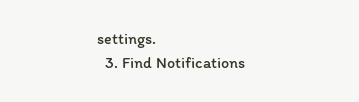settings.
  3. Find Notifications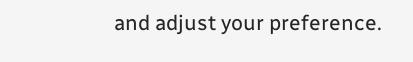and adjust your preference.